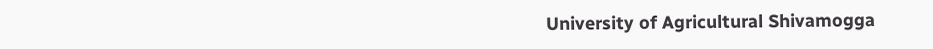University of Agricultural Shivamogga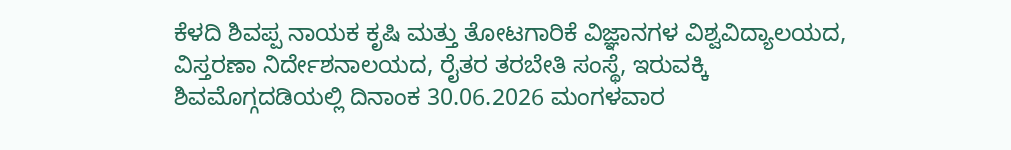ಕೆಳದಿ ಶಿವಪ್ಪ ನಾಯಕ ಕೃಷಿ ಮತ್ತು ತೋಟಗಾರಿಕೆ ವಿಜ್ಞಾನಗಳ ವಿಶ್ವವಿದ್ಯಾಲಯದ, ವಿಸ್ತರಣಾ ನಿರ್ದೇಶನಾಲಯದ, ರೈತರ ತರಬೇತಿ ಸಂಸ್ಥೆ, ಇರುವಕ್ಕಿ ಶಿವಮೊಗ್ಗದಡಿಯಲ್ಲಿ ದಿನಾಂಕ 30.06.2026 ಮಂಗಳವಾರ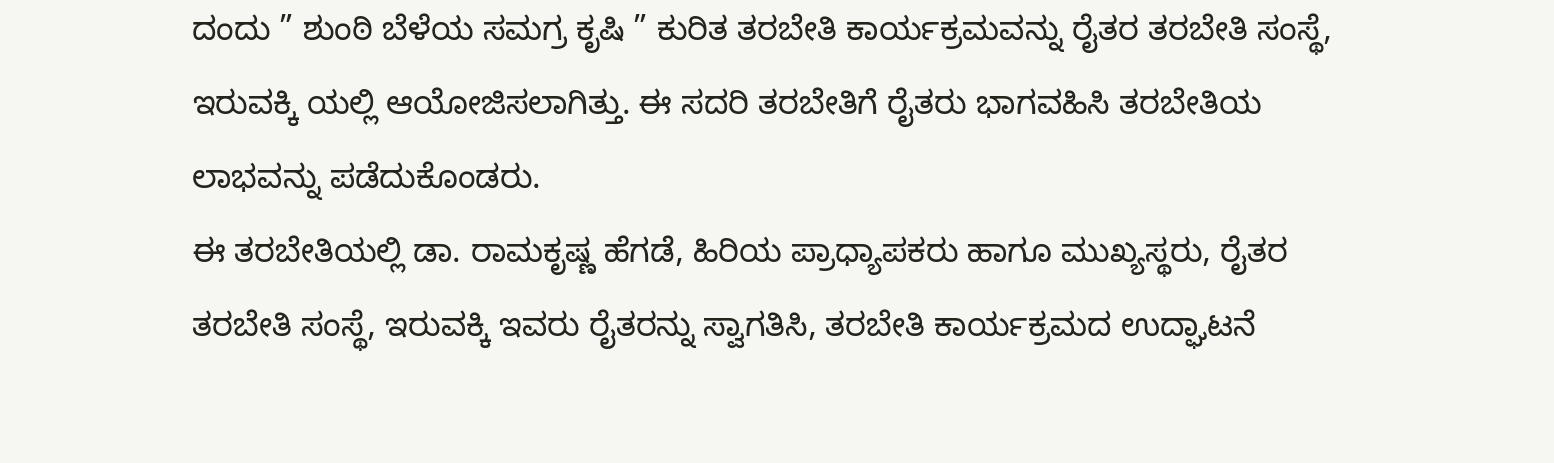ದಂದು ” ಶುಂಠಿ ಬೆಳೆಯ ಸಮಗ್ರ ಕೃಷಿ ” ಕುರಿತ ತರಬೇತಿ ಕಾರ್ಯಕ್ರಮವನ್ನು ರೈತರ ತರಬೇತಿ ಸಂಸ್ಥೆ, ಇರುವಕ್ಕಿ ಯಲ್ಲಿ ಆಯೋಜಿಸಲಾಗಿತ್ತು. ಈ ಸದರಿ ತರಬೇತಿಗೆ ರೈತರು ಭಾಗವಹಿಸಿ ತರಬೇತಿಯ ಲಾಭವನ್ನು ಪಡೆದುಕೊಂಡರು.
ಈ ತರಬೇತಿಯಲ್ಲಿ ಡಾ. ರಾಮಕೃಷ್ಣ ಹೆಗಡೆ, ಹಿರಿಯ ಪ್ರಾಧ್ಯಾಪಕರು ಹಾಗೂ ಮುಖ್ಯಸ್ಥರು, ರೈತರ ತರಬೇತಿ ಸಂಸ್ಥೆ, ಇರುವಕ್ಕಿ ಇವರು ರೈತರನ್ನು ಸ್ವಾಗತಿಸಿ, ತರಬೇತಿ ಕಾರ್ಯಕ್ರಮದ ಉದ್ಘಾಟನೆ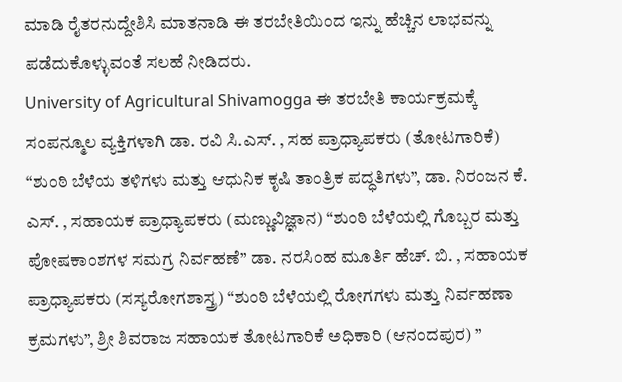ಮಾಡಿ ರೈತರನುದ್ದೇಶಿಸಿ ಮಾತನಾಡಿ ಈ ತರಬೇತಿಯಿಂದ ಇನ್ನು ಹೆಚ್ಚಿನ ಲಾಭವನ್ನು ಪಡೆದುಕೊಳ್ಳುವಂತೆ ಸಲಹೆ ನೀಡಿದರು.
University of Agricultural Shivamogga ಈ ತರಬೇತಿ ಕಾರ್ಯಕ್ರಮಕ್ಕೆ ಸಂಪನ್ಮೂಲ ವ್ಯಕ್ತಿಗಳಾಗಿ ಡಾ. ರವಿ ಸಿ.ಎಸ್. , ಸಹ ಪ್ರಾಧ್ಯಾಪಕರು (ತೋಟಗಾರಿಕೆ) “ಶುಂಠಿ ಬೆಳೆಯ ತಳಿಗಳು ಮತ್ತು ಆಧುನಿಕ ಕೃಷಿ ತಾಂತ್ರಿಕ ಪದ್ಧತಿಗಳು”, ಡಾ. ನಿರಂಜನ ಕೆ. ಎಸ್. , ಸಹಾಯಕ ಪ್ರಾಧ್ಯಾಪಕರು (ಮಣ್ಣುವಿಜ್ಞಾನ) “ಶುಂಠಿ ಬೆಳೆಯಲ್ಲಿ ಗೊಬ್ಬರ ಮತ್ತು ಪೋಷಕಾಂಶಗಳ ಸಮಗ್ರ ನಿರ್ವಹಣೆ” ಡಾ. ನರಸಿಂಹ ಮೂರ್ತಿ ಹೆಚ್. ಬಿ. , ಸಹಾಯಕ ಪ್ರಾಧ್ಯಾಪಕರು (ಸಸ್ಯರೋಗಶಾಸ್ತ್ರ) “ಶುಂಠಿ ಬೆಳೆಯಲ್ಲಿ ರೋಗಗಳು ಮತ್ತು ನಿರ್ವಹಣಾ ಕ್ರಮಗಳು”, ಶ್ರೀ ಶಿವರಾಜ ಸಹಾಯಕ ತೋಟಗಾರಿಕೆ ಅಧಿಕಾರಿ (ಆನಂದಪುರ) ”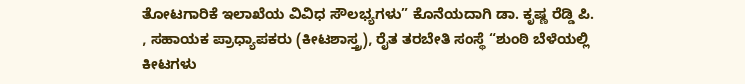ತೋಟಗಾರಿಕೆ ಇಲಾಖೆಯ ವಿವಿಧ ಸೌಲಭ್ಯಗಳು” ಕೊನೆಯದಾಗಿ ಡಾ. ಕೃಷ್ಣ ರೆಡ್ಡಿ ಪಿ. , ಸಹಾಯಕ ಪ್ರಾಧ್ಯಾಪಕರು (ಕೀಟಶಾಸ್ತ್ರ), ರೈತ ತರಬೇತಿ ಸಂಸ್ಥೆ “ಶುಂಠಿ ಬೆಳೆಯಲ್ಲಿ ಕೀಟಗಳು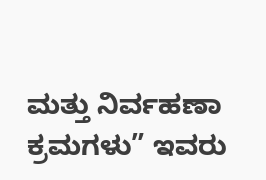ಮತ್ತು ನಿರ್ವಹಣಾ ಕ್ರಮಗಳು” ಇವರು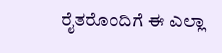ರೈತರೊಂದಿಗೆ ಈ ಎಲ್ಲಾ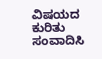ವಿಷಯದ ಕುರಿತು ಸಂವಾದಿಸಿ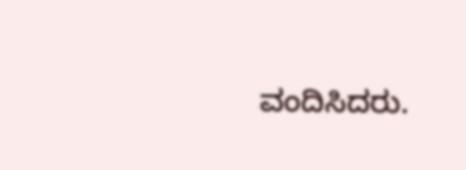ವಂದಿಸಿದರು.